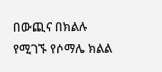በውጪና በክልሉ የሚገኙ የሶማሌ ክልል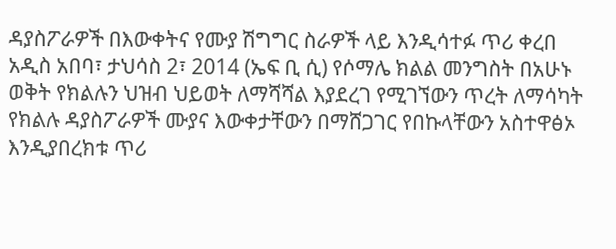ዳያስፖራዎች በእውቀትና የሙያ ሽግግር ስራዎች ላይ እንዲሳተፉ ጥሪ ቀረበ
አዲስ አበባ፣ ታህሳስ 2፣ 2014 (ኤፍ ቢ ሲ) የሶማሌ ክልል መንግስት በአሁኑ ወቅት የክልሉን ህዝብ ህይወት ለማሻሻል እያደረገ የሚገኘውን ጥረት ለማሳካት የክልሉ ዳያስፖራዎች ሙያና እውቀታቸውን በማሸጋገር የበኩላቸውን አስተዋፅኦ እንዲያበረክቱ ጥሪ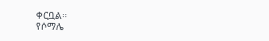ቀርቧል።
የሶማሌ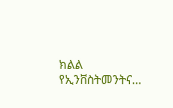ክልል የኢንቨስትመንትና…